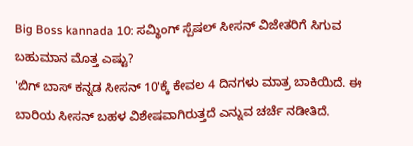Big Boss kannada 10: ಸಮ್ಥಿಂಗ್ ಸ್ಪೆಷಲ್ ಸೀಸನ್ ವಿಜೇತರಿಗೆ ಸಿಗುವ ಬಹುಮಾನ ಮೊತ್ತ ಎಷ್ಟು?
'ಬಿಗ್ ಬಾಸ್ ಕನ್ನಡ ಸೀಸನ್ 10'ಕ್ಕೆ ಕೇವಲ 4 ದಿನಗಳು ಮಾತ್ರ ಬಾಕಿಯಿದೆ. ಈ ಬಾರಿಯ ಸೀಸನ್ ಬಹಳ ವಿಶೇಷವಾಗಿರುತ್ತದೆ ಎನ್ನುವ ಚರ್ಚೆ ನಡೀತಿದೆ.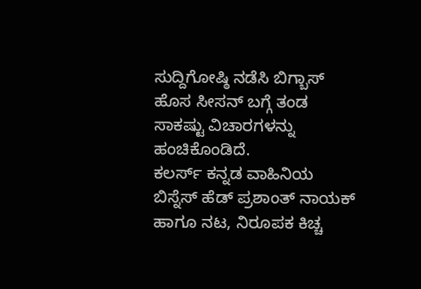ಸುದ್ದಿಗೋಷ್ಠಿ ನಡೆಸಿ ಬಿಗ್ಬಾಸ್ ಹೊಸ ಸೀಸನ್ ಬಗ್ಗೆ ತಂಡ ಸಾಕಷ್ಟು ವಿಚಾರಗಳನ್ನು ಹಂಚಿಕೊಂಡಿದೆ.
ಕಲರ್ಸ್ ಕನ್ನಡ ವಾಹಿನಿಯ ಬಿಸ್ನೆಸ್ ಹೆಡ್ ಪ್ರಶಾಂತ್ ನಾಯಕ್ ಹಾಗೂ ನಟ, ನಿರೂಪಕ ಕಿಚ್ಚ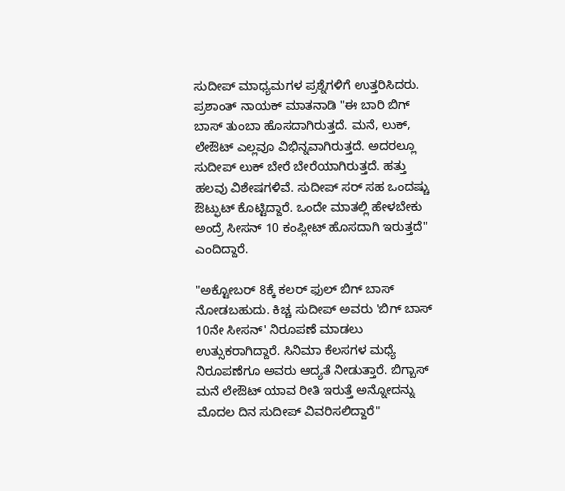ಸುದೀಪ್ ಮಾಧ್ಯಮಗಳ ಪ್ರಶ್ನೆಗಳಿಗೆ ಉತ್ತರಿಸಿದರು. ಪ್ರಶಾಂತ್ ನಾಯಕ್ ಮಾತನಾಡಿ "ಈ ಬಾರಿ ಬಿಗ್ ಬಾಸ್ ತುಂಬಾ ಹೊಸದಾಗಿರುತ್ತದೆ. ಮನೆ, ಲುಕ್, ಲೇಔಟ್ ಎಲ್ಲವೂ ವಿಭಿನ್ನವಾಗಿರುತ್ತದೆ. ಅದರಲ್ಲೂ ಸುದೀಪ್ ಲುಕ್ ಬೇರೆ ಬೇರೆಯಾಗಿರುತ್ತದೆ. ಹತ್ತು ಹಲವು ವಿಶೇಷಗಳಿವೆ. ಸುದೀಪ್ ಸರ್ ಸಹ ಒಂದಷ್ಚು ಔಟ್ಫುಟ್ ಕೊಟ್ಟಿದ್ದಾರೆ. ಒಂದೇ ಮಾತಲ್ಲಿ ಹೇಳಬೇಕು ಅಂದ್ರೆ ಸೀಸನ್ 10 ಕಂಪ್ಲೀಟ್ ಹೊಸದಾಗಿ ಇರುತ್ತದೆ" ಎಂದಿದ್ದಾರೆ.

"ಅಕ್ಟೋಬರ್ 8ಕ್ಕೆ ಕಲರ್ ಫುಲ್ ಬಿಗ್ ಬಾಸ್ ನೋಡಬಹುದು. ಕಿಚ್ಚ ಸುದೀಪ್ ಅವರು 'ಬಿಗ್ ಬಾಸ್ 10ನೇ ಸೀಸನ್' ನಿರೂಪಣೆ ಮಾಡಲು ಉತ್ಸುಕರಾಗಿದ್ದಾರೆ. ಸಿನಿಮಾ ಕೆಲಸಗಳ ಮಧ್ಯೆ ನಿರೂಪಣೆಗೂ ಅವರು ಆದ್ಯತೆ ನೀಡುತ್ತಾರೆ. ಬಿಗ್ಬಾಸ್ ಮನೆ ಲೇಔಟ್ ಯಾವ ರೀತಿ ಇರುತ್ತೆ ಅನ್ನೋದನ್ನು ಮೊದಲ ದಿನ ಸುದೀಪ್ ವಿವರಿಸಲಿದ್ದಾರೆ"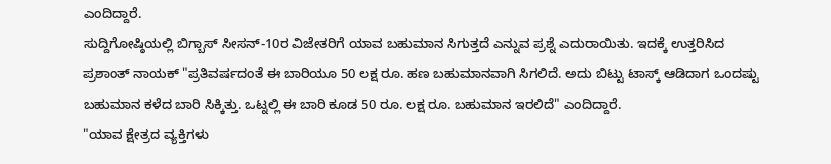ಎಂದಿದ್ದಾರೆ.
ಸುದ್ದಿಗೋಷ್ಠಿಯಲ್ಲಿ ಬಿಗ್ಬಾಸ್ ಸೀಸನ್-10ರ ವಿಜೇತರಿಗೆ ಯಾವ ಬಹುಮಾನ ಸಿಗುತ್ತದೆ ಎನ್ನುವ ಪ್ರಶ್ನೆ ಎದುರಾಯಿತು. ಇದಕ್ಕೆ ಉತ್ತರಿಸಿದ ಪ್ರಶಾಂತ್ ನಾಯಕ್ "ಪ್ರತಿವರ್ಷದಂತೆ ಈ ಬಾರಿಯೂ 50 ಲಕ್ಷ ರೂ. ಹಣ ಬಹುಮಾನವಾಗಿ ಸಿಗಲಿದೆ. ಅದು ಬಿಟ್ಟು ಟಾಸ್ಕ್ ಆಡಿದಾಗ ಒಂದಷ್ಟು ಬಹುಮಾನ ಕಳೆದ ಬಾರಿ ಸಿಕ್ಕಿತ್ತು. ಒಟ್ನಲ್ಲಿ ಈ ಬಾರಿ ಕೂಡ 50 ರೂ. ಲಕ್ಷ ರೂ. ಬಹುಮಾನ ಇರಲಿದೆ" ಎಂದಿದ್ದಾರೆ.
"ಯಾವ ಕ್ಷೇತ್ರದ ವ್ಯಕ್ತಿಗಳು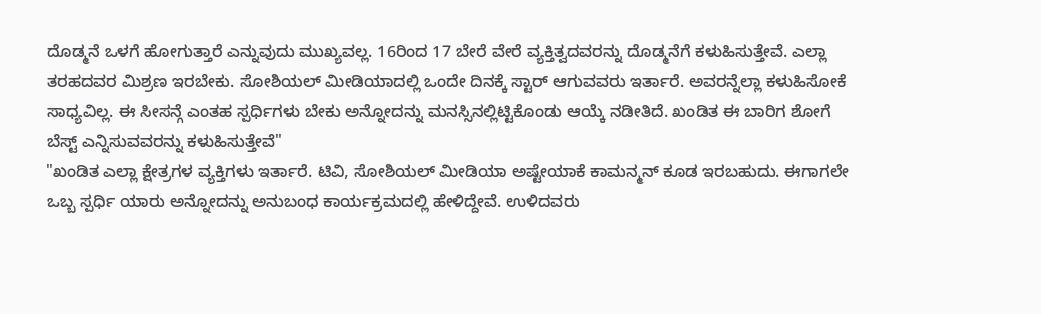ದೊಡ್ಮನೆ ಒಳಗೆ ಹೋಗುತ್ತಾರೆ ಎನ್ನುವುದು ಮುಖ್ಯವಲ್ಲ. 16ರಿಂದ 17 ಬೇರೆ ವೇರೆ ವ್ಯಕ್ತಿತ್ವದವರನ್ನು ದೊಡ್ಮನೆಗೆ ಕಳುಹಿಸುತ್ತೇವೆ. ಎಲ್ಲಾ ತರಹದವರ ಮಿಶ್ರಣ ಇರಬೇಕು. ಸೋಶಿಯಲ್ ಮೀಡಿಯಾದಲ್ಲಿ ಒಂದೇ ದಿನಕ್ಕೆ ಸ್ಟಾರ್ ಆಗುವವರು ಇರ್ತಾರೆ. ಅವರನ್ನೆಲ್ಲಾ ಕಳುಹಿಸೋಕೆ ಸಾಧ್ಯವಿಲ್ಲ. ಈ ಸೀಸನ್ಗೆ ಎಂತಹ ಸ್ಪರ್ಧಿಗಳು ಬೇಕು ಅನ್ನೋದನ್ನು ಮನಸ್ಸಿನಲ್ಲಿಟ್ಟಿಕೊಂಡು ಆಯ್ಕೆ ನಡೀತಿದೆ. ಖಂಡಿತ ಈ ಬಾರಿಗ ಶೋಗೆ ಬೆಸ್ಟ್ ಎನ್ನಿಸುವವರನ್ನು ಕಳುಹಿಸುತ್ತೇವೆ"
"ಖಂಡಿತ ಎಲ್ಲಾ ಕ್ಷೇತ್ರಗಳ ವ್ಯಕ್ತಿಗಳು ಇರ್ತಾರೆ. ಟಿವಿ, ಸೋಶಿಯಲ್ ಮೀಡಿಯಾ ಅಷ್ಟೇಯಾಕೆ ಕಾಮನ್ಮನ್ ಕೂಡ ಇರಬಹುದು. ಈಗಾಗಲೇ ಒಬ್ಬ ಸ್ಪರ್ಧಿ ಯಾರು ಅನ್ನೋದನ್ನು ಅನುಬಂಧ ಕಾರ್ಯಕ್ರಮದಲ್ಲಿ ಹೇಳಿದ್ದೇವೆ. ಉಳಿದವರು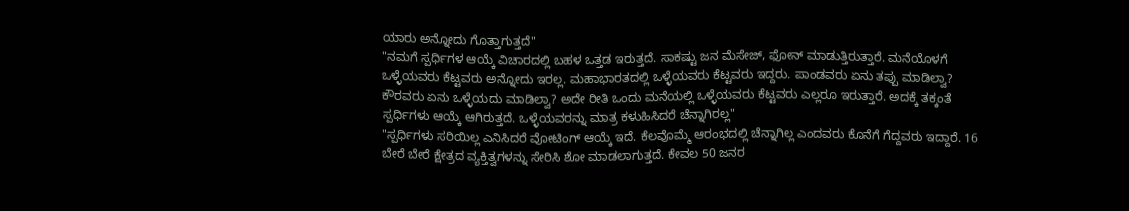ಯಾರು ಅನ್ನೋದು ಗೊತ್ತಾಗುತ್ತದೆ"
"ನಮಗೆ ಸ್ಪರ್ಧಿಗಳ ಆಯ್ಕೆ ವಿಚಾರದಲ್ಲಿ ಬಹಳ ಒತ್ತಡ ಇರುತ್ತದೆ. ಸಾಕಷ್ಟು ಜನ ಮೆಸೇಜ್, ಫೋನ್ ಮಾಡುತ್ತಿರುತ್ತಾರೆ. ಮನೆಯೊಳಗೆ ಒಳ್ಳೆಯವರು ಕೆಟ್ಟವರು ಅನ್ನೋದು ಇರಲ್ಲ. ಮಹಾಭಾರತದಲ್ಲಿ ಒಳ್ಳೆಯವರು ಕೆಟ್ಟವರು ಇದ್ದರು. ಪಾಂಡವರು ಏನು ತಪ್ಪು ಮಾಡಿಲ್ವಾ? ಕೌರವರು ಏನು ಒಳ್ಳೆಯದು ಮಾಡಿಲ್ವಾ? ಅದೇ ರೀತಿ ಒಂದು ಮನೆಯಲ್ಲಿ ಒಳ್ಳೆಯವರು ಕೆಟ್ಟವರು ಎಲ್ಲರೂ ಇರುತ್ತಾರೆ. ಅದಕ್ಕೆ ತಕ್ಕಂತೆ ಸ್ಪರ್ಧಿಗಳು ಆಯ್ಕೆ ಆಗಿರುತ್ತದೆ. ಒಳ್ಳೆಯವರನ್ನು ಮಾತ್ರ ಕಳುಹಿಸಿದರೆ ಚೆನ್ನಾಗಿರಲ್ಲ"
"ಸ್ಪರ್ಧಿಗಳು ಸರಿಯಿಲ್ಲ ಎನಿಸಿದರೆ ವೋಟಿಂಗ್ ಆಯ್ಕೆ ಇದೆ. ಕೆಲವೊಮ್ಮೆ ಆರಂಭದಲ್ಲಿ ಚೆನ್ನಾಗಿಲ್ಲ ಎಂದವರು ಕೊನೆಗೆ ಗೆದ್ದವರು ಇದ್ದಾರೆ. 16 ಬೇರೆ ಬೇರೆ ಕ್ಷೇತ್ರದ ವ್ಯಕ್ತಿತ್ವಗಳನ್ನು ಸೇರಿಸಿ ಶೋ ಮಾಡಲಾಗುತ್ತದೆ. ಕೇವಲ 50 ಜನರ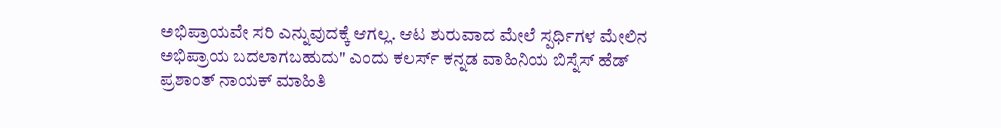ಅಭಿಪ್ರಾಯವೇ ಸರಿ ಎನ್ನುವುದಕ್ಕೆ ಆಗಲ್ಲ. ಆಟ ಶುರುವಾದ ಮೇಲೆ ಸ್ಪರ್ಧಿಗಳ ಮೇಲಿನ ಅಭಿಪ್ರಾಯ ಬದಲಾಗಬಹುದು" ಎಂದು ಕಲರ್ಸ್ ಕನ್ನಡ ವಾಹಿನಿಯ ಬಿಸ್ನೆಸ್ ಹೆಡ್ ಪ್ರಶಾಂತ್ ನಾಯಕ್ ಮಾಹಿತಿ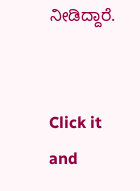ನೀಡಿದ್ದಾರೆ.


Click it and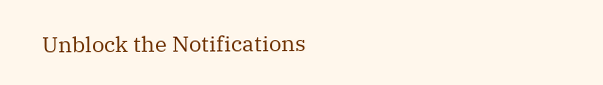Unblock the Notifications